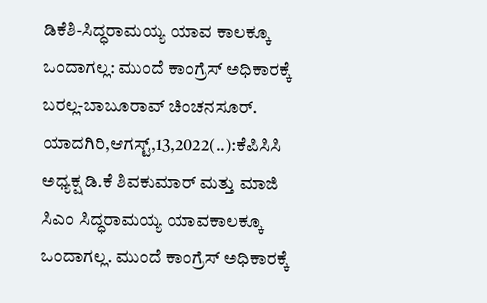ಡಿಕೆಶಿ-ಸಿದ್ಧರಾಮಯ್ಯ ಯಾವ ಕಾಲಕ್ಕೂ ಒಂದಾಗಲ್ಲ: ಮುಂದೆ ಕಾಂಗ್ರೆಸ್ ಅಧಿಕಾರಕ್ಕೆ ಬರಲ್ಲ-ಬಾಬೂರಾವ್ ಚಿಂಚನಸೂರ್. ಯಾದಗಿರಿ,ಆಗಸ್ಟ್,13,2022(..):ಕೆಪಿಸಿಸಿ ಅಧ್ಯಕ್ಷ ಡಿ.ಕೆ ಶಿವಕುಮಾರ್ ಮತ್ತು ಮಾಜಿ ಸಿಎಂ ಸಿದ್ಧರಾಮಯ್ಯ ಯಾವಕಾಲಕ್ಕೂ ಒಂದಾಗಲ್ಲ. ಮುಂದೆ ಕಾಂಗ್ರೆಸ್ ಅಧಿಕಾರಕ್ಕೆ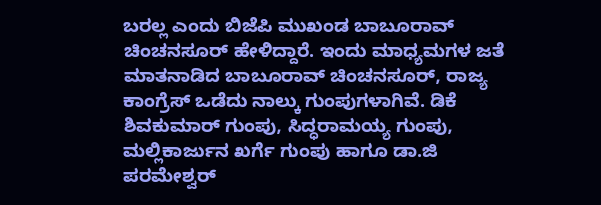ಬರಲ್ಲ ಎಂದು ಬಿಜೆಪಿ ಮುಖಂಡ ಬಾಬೂರಾವ್ ಚಿಂಚನಸೂರ್ ಹೇಳಿದ್ದಾರೆ. ಇಂದು ಮಾಧ್ಯಮಗಳ ಜತೆ ಮಾತನಾಡಿದ ಬಾಬೂರಾವ್ ಚಿಂಚನಸೂರ್, ರಾಜ್ಯ ಕಾಂಗ್ರೆಸ್ ಒಡೆದು ನಾಲ್ಕು ಗುಂಪುಗಳಾಗಿವೆ. ಡಿಕೆ ಶಿವಕುಮಾರ್ ಗುಂಪು, ಸಿದ್ಧರಾಮಯ್ಯ ಗುಂಪು, ಮಲ್ಲಿಕಾರ್ಜುನ ಖರ್ಗೆ ಗುಂಪು ಹಾಗೂ ಡಾ.ಜಿ ಪರಮೇಶ್ವರ್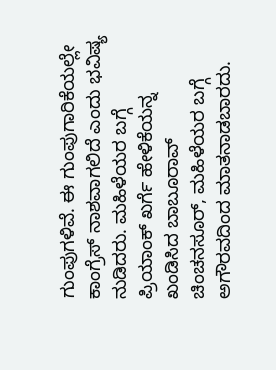ಗುಂಪುಗಳಿವೆ. ಈ ಗುಂಪುಗಾರಿಕೆಯಲ್ಲೇ ಕಾಂಗ್ರೆಸ್ ನಾಶವಾಗಲಿದೆ ಎಂದು ಭವಿಷ್ಯ ನುಡಿದರು. ಮಹಿಳೆಯರ ಬಗ್ಗೆ ಪ್ರಿಯಾಂಕ್ ಖರ್ಗೆ ಹೇಳಿಕೆಯನ್ನ ಖಂಡಿಸಿದ ಬಾಬೂರಾವ್ ಚಿಂಚನಸೂರ್, ಮಹಿಳೆಯರ ಬಗ್ಗೆ ಅಗೌರವದಿಂದ ಮಾತನಾಡಬಾರದು.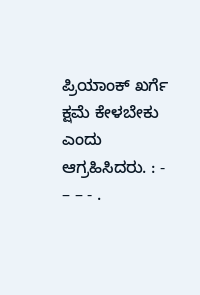ಪ್ರಿಯಾಂಕ್ ಖರ್ಗೆ ಕ್ಷಮೆ ಕೇಳಬೇಕು ಎಂದು ಆಗ್ರಹಿಸಿದರು. : - – – - .